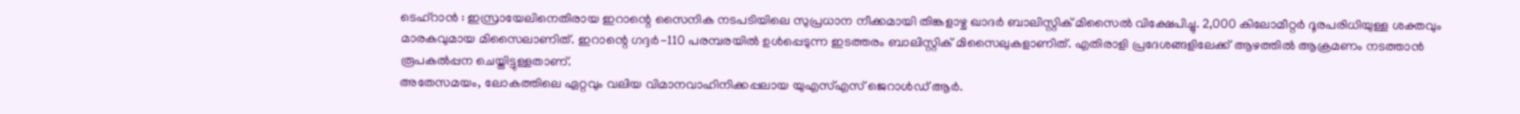ടെഹ്റാൻ : ഇസ്രായേലിനെതിരായ ഇറാന്റെ സൈനിക നടപടിയിലെ സുപ്രധാന നീക്കമായി തിങ്കളാഴ്ച ഖാദർ ബാലിസ്റ്റിക് മിസൈൽ വിക്ഷേപിച്ചു. 2,000 കിലോമീറ്റർ ദൂരപരിധിയുള്ള ശക്തവും മാരകവുമായ മിസൈലാണിത്. ഇറാന്റെ ഗദ്ദർ-110 പരമ്പരയിൽ ഉൾപ്പെടുന്ന ഇടത്തരം ബാലിസ്റ്റിക് മിസൈലുകളാണിത്. എതിരാളി പ്രദേശങ്ങളിലേക്ക് ആഴത്തിൽ ആക്രമണം നടത്താൻ രൂപകൽപ്പന ചെയ്തിട്ടുള്ളതാണ്.
അതേസമയം, ലോകത്തിലെ ഏറ്റവും വലിയ വിമാനവാഹിനിക്കപ്പലായ യുഎസ്എസ് ജെറാൾഡ് ആർ.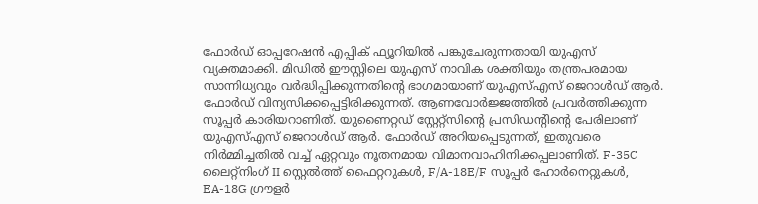ഫോർഡ് ഓപ്പറേഷൻ എപ്പിക് ഫ്യൂറിയിൽ പങ്കുചേരുന്നതായി യുഎസ് വ്യക്തമാക്കി. മിഡിൽ ഈസ്റ്റിലെ യുഎസ് നാവിക ശക്തിയും തന്ത്രപരമായ സാന്നിധ്യവും വർദ്ധിപ്പിക്കുന്നതിന്റെ ഭാഗമായാണ് യുഎസ്എസ് ജെറാൾഡ് ആർ. ഫോർഡ് വിന്യസിക്കപ്പെട്ടിരിക്കുന്നത്. ആണവോർജ്ജത്തിൽ പ്രവർത്തിക്കുന്ന സൂപ്പർ കാരിയറാണിത്. യുണൈറ്റഡ് സ്റ്റേറ്റ്സിന്റെ പ്രസിഡന്റിന്റെ പേരിലാണ് യുഎസ്എസ് ജെറാൾഡ് ആർ. ഫോർഡ് അറിയപ്പെടുന്നത്, ഇതുവരെ നിർമ്മിച്ചതിൽ വച്ച് ഏറ്റവും നൂതനമായ വിമാനവാഹിനിക്കപ്പലാണിത്. F-35C ലൈറ്റ്നിംഗ് II സ്റ്റെൽത്ത് ഫൈറ്ററുകൾ, F/A-18E/F സൂപ്പർ ഹോർനെറ്റുകൾ, EA-18G ഗ്രൗളർ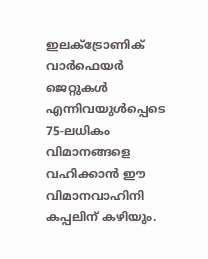ഇലക്ട്രോണിക് വാർഫെയർ ജെറ്റുകൾ എന്നിവയുൾപ്പെടെ 75-ലധികം വിമാനങ്ങളെ വഹിക്കാൻ ഈ വിമാനവാഹിനി കപ്പലിന് കഴിയും.